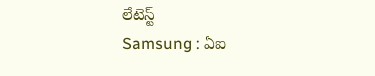లేటెస్ట్
Samsung : ఏఐ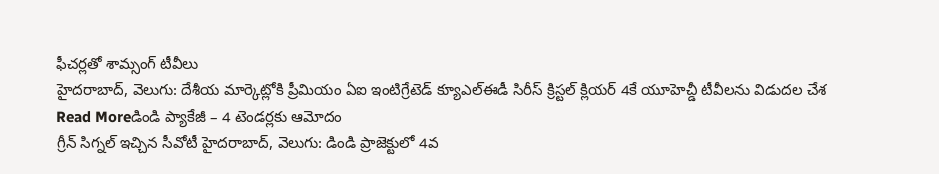ఫీచర్లతో శామ్సంగ్ టీవీలు
హైదరాబాద్, వెలుగు: దేశీయ మార్కెట్లోకి ప్రీమియం ఏఐ ఇంటిగ్రేటెడ్ క్యూఎల్ఈడీ సిరీస్ క్రిస్టల్ క్లియర్ 4కే యూహెచ్డీ టీవీలను విడుదల చేశ
Read Moreడిండి ప్యాకేజీ – 4 టెండర్లకు ఆమోదం
గ్రీన్ సిగ్నల్ ఇచ్చిన సీవోటీ హైదరాబాద్, వెలుగు: డిండి ప్రాజెక్టులో 4వ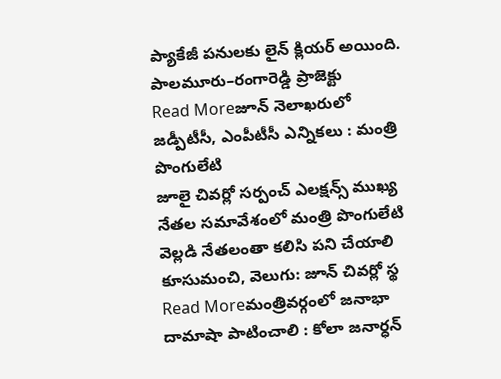ప్యాకేజీ పనులకు లైన్ క్లియర్ అయింది. పాలమూరు–రంగారెడ్డి ప్రాజెక్టు
Read Moreజూన్ నెలాఖరులో జడ్పీటీసీ, ఎంపీటీసీ ఎన్నికలు : మంత్రి పొంగులేటి
జూలై చివర్లో సర్పంచ్ ఎలక్షన్స్ ముఖ్య నేతల సమావేశంలో మంత్రి పొంగులేటి వెల్లడి నేతలంతా కలిసి పని చేయాలి కూసుమంచి, వెలుగు: జూన్ చివర్లో స్థ
Read Moreమంత్రివర్గంలో జనాభా దామాషా పాటించాలి : కోలా జనార్ధన్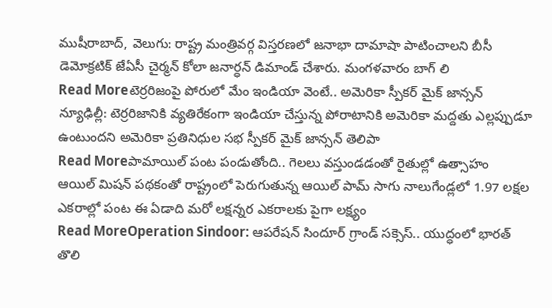ముషీరాబాద్, వెలుగు: రాష్ట్ర మంత్రివర్గ విస్తరణలో జనాభా దామాషా పాటించాలని బీసీ డెమోక్రటిక్ జేఏసీ చైర్మన్ కోలా జనార్ధన్ డిమాండ్ చేశారు. మంగళవారం బాగ్ లి
Read Moreటెర్రరిజంపై పోరులో మేం ఇండియా వెంటే.. అమెరికా స్పీకర్ మైక్ జాన్సన్
న్యూఢిల్లీ: టెర్రరిజానికి వ్యతిరేకంగా ఇండియా చేస్తున్న పోరాటానికి అమెరికా మద్దతు ఎల్లప్పుడూ ఉంటుందని అమెరికా ప్రతినిధుల సభ స్పీకర్ మైక్ జాన్సన్ తెలిపా
Read Moreపామాయిల్ పంట పండుతోంది.. గెలలు వస్తుండడంతో రైతుల్లో ఉత్సాహం
ఆయిల్ మిషన్ పథకంతో రాష్ట్రంలో పెరుగుతున్న ఆయిల్ పామ్ సాగు నాలుగేండ్లలో 1.97 లక్షల ఎకరాల్లో పంట ఈ ఏడాది మరో లక్షన్నర ఎకరాలకు పైగా లక్ష్యం
Read MoreOperation Sindoor: ఆపరేషన్ సిందూర్ గ్రాండ్ సక్సెస్.. యుద్ధంలో భారత్ తొలి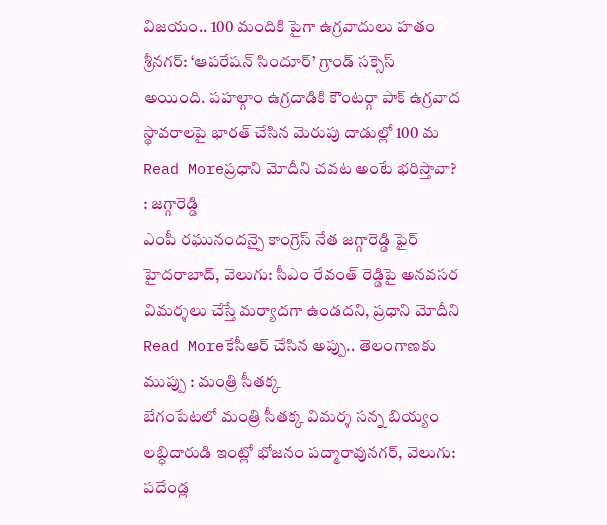విజయం.. 100 మందికి పైగా ఉగ్రవాదులు హతం
శ్రీనగర్: ‘ఆపరేషన్ సిందూర్’ గ్రాండ్ సక్సెస్ అయింది. పహల్గాం ఉగ్రదాడికి కౌంటర్గా పాక్ ఉగ్రవాద స్థావరాలపై భారత్ చేసిన మెరుపు దాడుల్లో 100 మ
Read Moreప్రధాని మోదీని చవట అంటే భరిస్తావా? : జగ్గారెడ్డి
ఎంపీ రఘునందన్పై కాంగ్రెస్ నేత జగ్గారెడ్డి ఫైర్ హైదరాబాద్, వెలుగు: సీఎం రేవంత్ రెడ్డిపై అనవసర విమర్శలు చేస్తే మర్యాదగా ఉండదని, ప్రధాని మోదీని
Read Moreకేసీఆర్ చేసిన అప్పు.. తెలంగాణకు ముప్పు : మంత్రి సీతక్క
బేగంపేటలో మంత్రి సీతక్క విమర్శ సన్న బియ్యం లబ్ధిదారుడి ఇంట్లో భోజనం పద్మారావునగర్, వెలుగు: పదేండ్ల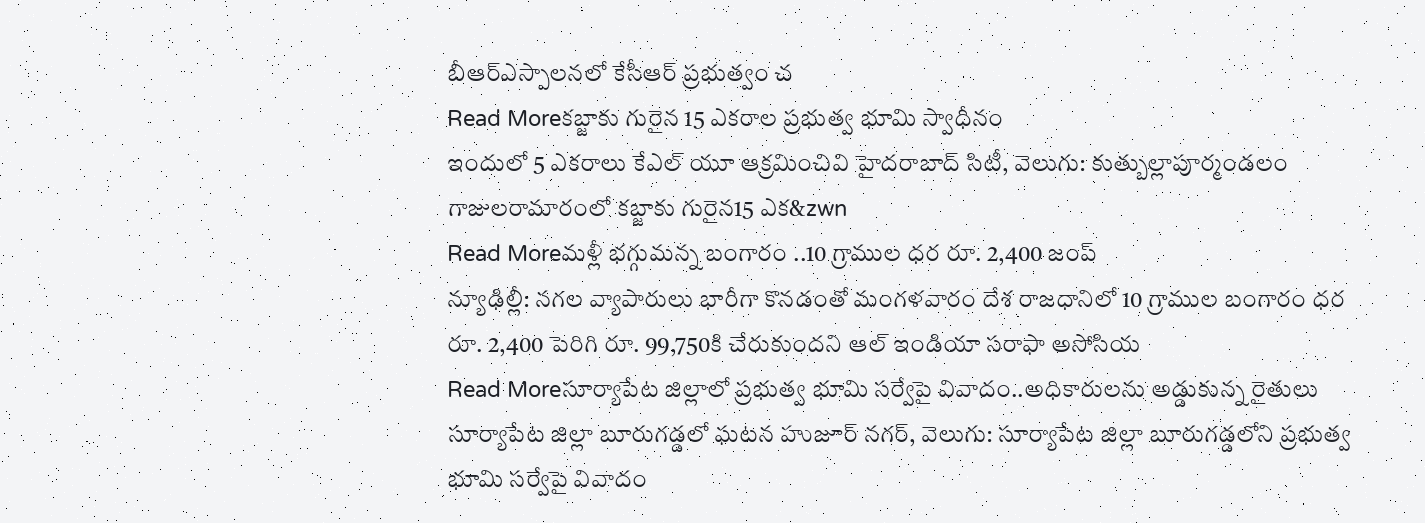బీఆర్ఎస్పాలనలో కేసీఆర్ ప్రభుత్వం చ
Read Moreకబ్జాకు గురైన 15 ఎకరాల ప్రభుత్వ భూమి స్వాధీనం
ఇందులో 5 ఎకరాలు కేఎల్ యూ ఆక్రమించివి హైదరాబాద్ సిటీ, వెలుగు: కుత్బుల్లాపూర్మండలం గాజులరామారంలో కబ్జాకు గురైన15 ఎక&zwn
Read Moreమళ్లీ భగ్గుమన్న బంగారం ..10 గ్రాముల ధర రూ. 2,400 జంప్
న్యూఢిల్లీ: నగల వ్యాపారులు భారీగా కొనడంతో మంగళవారం దేశ రాజధానిలో 10 గ్రాముల బంగారం ధర రూ. 2,400 పెరిగి రూ. 99,750కి చేరుకుందని ఆల్ ఇండియా సరాఫా అసోసియ
Read Moreసూర్యాపేట జిల్లాలో ప్రభుత్వ భూమి సర్వేపై వివాదం..అధికారులను అడ్డుకున్న రైతులు
సూర్యాపేట జిల్లా బూరుగడ్డలో ఘటన హుజూర్ నగర్, వెలుగు: సూర్యాపేట జిల్లా బూరుగడ్డలోని ప్రభుత్వ భూమి సర్వేపై వివాదం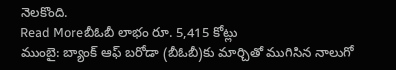నెలకొంది.
Read Moreబీఓబీ లాభం రూ. 5,415 కోట్లు
ముంబై: బ్యాంక్ ఆఫ్ బరోడా (బీఓబీ)కు మార్చితో ముగిసిన నాలుగో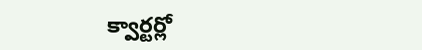క్వార్టర్లో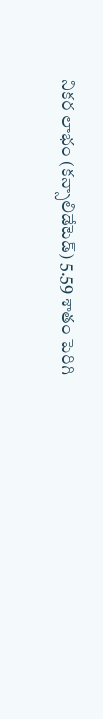నికర లాభం (కన్సాలిడేటెడ్) 5.59 శాతం పెరిగి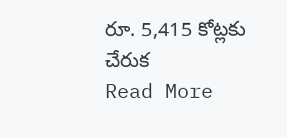రూ. 5,415 కోట్లకు చేరుక
Read More